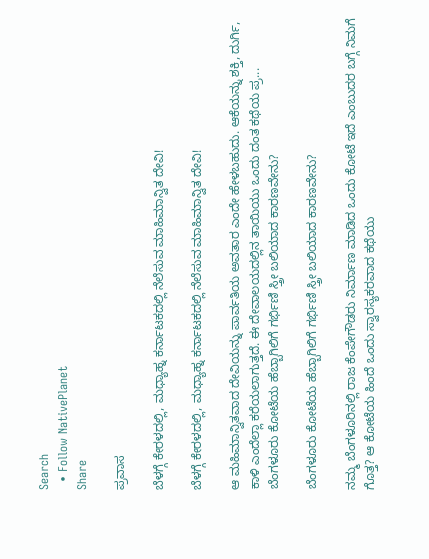Search
  • Follow NativePlanet
Share

ಪ್ರವಾಸ

ಬೆಳಗ್ಗೆ ಕೇರಳದಲ್ಲಿ, ಮಧ್ಯಾಹ್ನ ಕರ್ನಾಟಕದಲ್ಲಿ ನೆಲೆಸುವ ಮಾಹಿಮಾನ್ವಿತ ದೇವಿ!

ಬೆಳಗ್ಗೆ ಕೇರಳದಲ್ಲಿ, ಮಧ್ಯಾಹ್ನ ಕರ್ನಾಟಕದಲ್ಲಿ ನೆಲೆಸುವ ಮಾಹಿಮಾನ್ವಿತ ದೇವಿ!

ಆ ಮಹಿಮಾನ್ವಿತವಾದ ದೇವಿಯನ್ನು ಪಾರ್ವತಿಯ ಅವತಾರ ಎಂದೇ ಹೇಳಬಹುದು. ಆಕೆಯನ್ನು ಶಕ್ತಿ, ದುರ್ಗಿ, ಕಾಳಿ ಎಂದೆಲ್ಲಾ ಕರೆಯಲಾಗುತ್ತದೆ. ಈ ದೇವಾಲಯದಲ್ಲಿನ ತಾಯಿಯು ಒಂದು ದಂತ ಕಥೆಯ ಪ್ರ...
ಬೆಂಗಳೂರು ಕೋಟೆಯ ಹೆಬ್ಬಾಗಿಲಿಗೆ ಗರ್ಭಿಣಿ ಸ್ತ್ರೀ ಬಲಿಯಾದ ಕಾರಣವೇನು?

ಬೆಂಗಳೂರು ಕೋಟೆಯ ಹೆಬ್ಬಾಗಿಲಿಗೆ ಗರ್ಭಿಣಿ ಸ್ತ್ರೀ ಬಲಿಯಾದ ಕಾರಣವೇನು?

ನಮ್ಮ ಬೆಂಗಳೂರಿನಲ್ಲಿ ರಾಜ ಕೆಂಪೇಗೌಡರು ನಿರ್ಮಾಣ ಮಾಡಿದ ಒಂದು ಕೋಟೆ ಇದೆ ಎಂಬುದರ ಬಗ್ಗೆ ನಿಮಗೆ ಗೊತ್ತ? ಆ ಕೋಟೆಯ ಹಿಂದೆ ಒಂದು ಸ್ವಾರಸ್ಯಕರವಾದ ಕಥೆಯು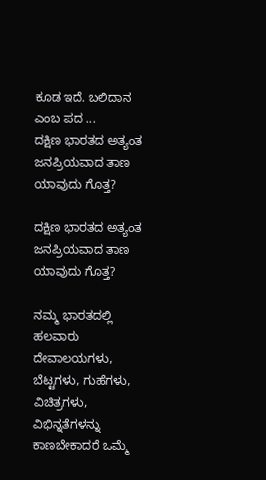ಕೂಡ ಇದೆ. ಬಲಿದಾನ ಎಂಬ ಪದ ...
ದಕ್ಷಿಣ ಭಾರತದ ಅತ್ಯಂತ ಜನಪ್ರಿಯವಾದ ತಾಣ ಯಾವುದು ಗೊತ್ತ?

ದಕ್ಷಿಣ ಭಾರತದ ಅತ್ಯಂತ ಜನಪ್ರಿಯವಾದ ತಾಣ ಯಾವುದು ಗೊತ್ತ?

ನಮ್ಮ ಭಾರತದಲ್ಲಿ ಹಲವಾರು ದೇವಾಲಯಗಳು, ಬೆಟ್ಟಗಳು, ಗುಹೆಗಳು, ವಿಚಿತ್ರಗಳು, ವಿಭಿನ್ನತೆಗಳನ್ನು ಕಾಣಬೇಕಾದರೆ ಒಮ್ಮೆ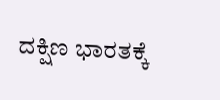ದಕ್ಷಿಣ ಭಾರತಕ್ಕೆ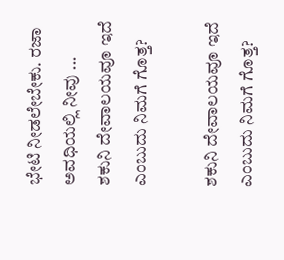ಭೇಟಿ ನೀಡಲೇಬೇಕು. ರಜಾ ಅವಧಿಯಲ್ಲಿ ನೀವು ...
ಶಕುನಿ ದೇವಾಲಯವೂ ಇದೆ ಎಂಬುದು ನಿಮಗೆ ಗೊತ್ತ?

ಶಕುನಿ ದೇವಾಲಯವೂ ಇದೆ ಎಂಬುದು ನಿಮಗೆ ಗೊತ್ತ?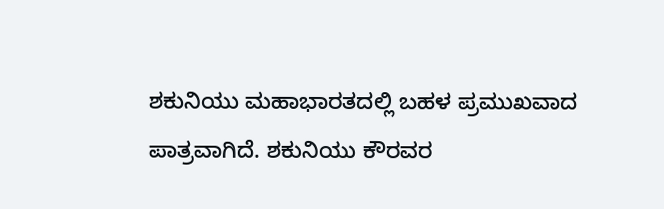ಶಕುನಿಯು ಮಹಾಭಾರತದಲ್ಲಿ ಬಹಳ ಪ್ರಮುಖವಾದ ಪಾತ್ರವಾಗಿದೆ. ಶಕುನಿಯು ಕೌರವರ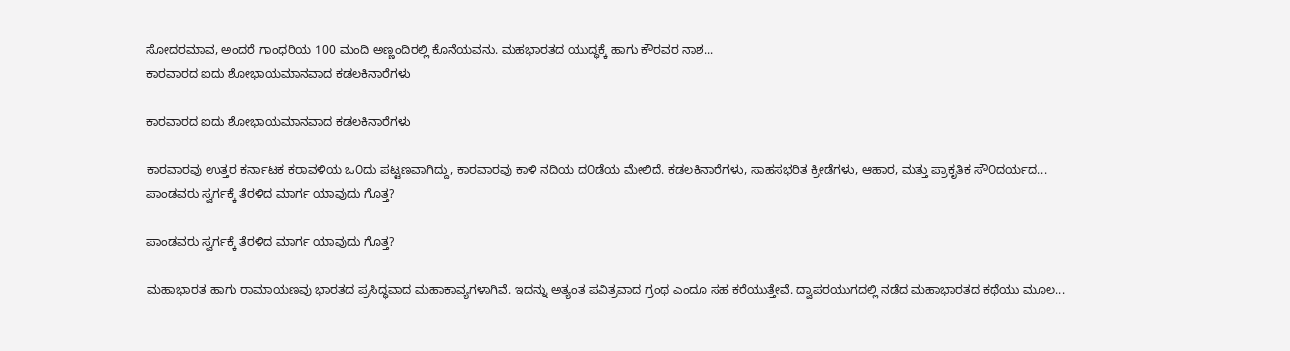ಸೋದರಮಾವ, ಅಂದರೆ ಗಾಂಧರಿಯ 100 ಮಂದಿ ಅಣ್ಣಂದಿರಲ್ಲಿ ಕೊನೆಯವನು. ಮಹಭಾರತದ ಯುದ್ಧಕ್ಕೆ ಹಾಗು ಕೌರವರ ನಾಶ...
ಕಾರವಾರದ ಐದು ಶೋಭಾಯಮಾನವಾದ ಕಡಲಕಿನಾರೆಗಳು

ಕಾರವಾರದ ಐದು ಶೋಭಾಯಮಾನವಾದ ಕಡಲಕಿನಾರೆಗಳು

ಕಾರವಾರವು ಉತ್ತರ ಕರ್ನಾಟಕ ಕರಾವಳಿಯ ಒ೦ದು ಪಟ್ಟಣವಾಗಿದ್ದು, ಕಾರವಾರವು ಕಾಳಿ ನದಿಯ ದ೦ಡೆಯ ಮೇಲಿದೆ. ಕಡಲಕಿನಾರೆಗಳು, ಸಾಹಸಭರಿತ ಕ್ರೀಡೆಗಳು, ಆಹಾರ, ಮತ್ತು ಪ್ರಾಕೃತಿಕ ಸೌ೦ದರ್ಯದ...
ಪಾಂಡವರು ಸ್ವರ್ಗಕ್ಕೆ ತೆರಳಿದ ಮಾರ್ಗ ಯಾವುದು ಗೊತ್ತ?

ಪಾಂಡವರು ಸ್ವರ್ಗಕ್ಕೆ ತೆರಳಿದ ಮಾರ್ಗ ಯಾವುದು ಗೊತ್ತ?

ಮಹಾಭಾರತ ಹಾಗು ರಾಮಾಯಣವು ಭಾರತದ ಪ್ರಸಿದ್ಧವಾದ ಮಹಾಕಾವ್ಯಗಳಾಗಿವೆ. ಇದನ್ನು ಅತ್ಯಂತ ಪವಿತ್ರವಾದ ಗ್ರಂಥ ಎಂದೂ ಸಹ ಕರೆಯುತ್ತೇವೆ. ದ್ವಾಪರಯುಗದಲ್ಲಿ ನಡೆದ ಮಹಾಭಾರತದ ಕಥೆಯು ಮೂಲ...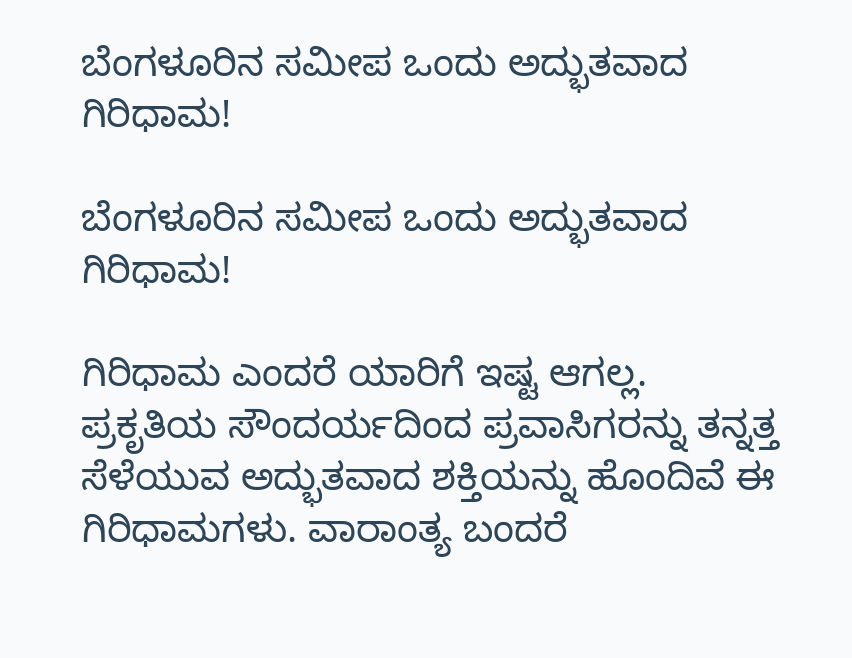ಬೆಂಗಳೂರಿನ ಸಮೀಪ ಒಂದು ಅದ್ಭುತವಾದ ಗಿರಿಧಾಮ!

ಬೆಂಗಳೂರಿನ ಸಮೀಪ ಒಂದು ಅದ್ಭುತವಾದ ಗಿರಿಧಾಮ!

ಗಿರಿಧಾಮ ಎಂದರೆ ಯಾರಿಗೆ ಇಷ್ಟ ಆಗಲ್ಲ. ಪ್ರಕೃತಿಯ ಸೌಂದರ್ಯದಿಂದ ಪ್ರವಾಸಿಗರನ್ನು ತನ್ನತ್ತ ಸೆಳೆಯುವ ಅದ್ಭುತವಾದ ಶಕ್ತಿಯನ್ನು ಹೊಂದಿವೆ ಈ ಗಿರಿಧಾಮಗಳು. ವಾರಾಂತ್ಯ ಬಂದರೆ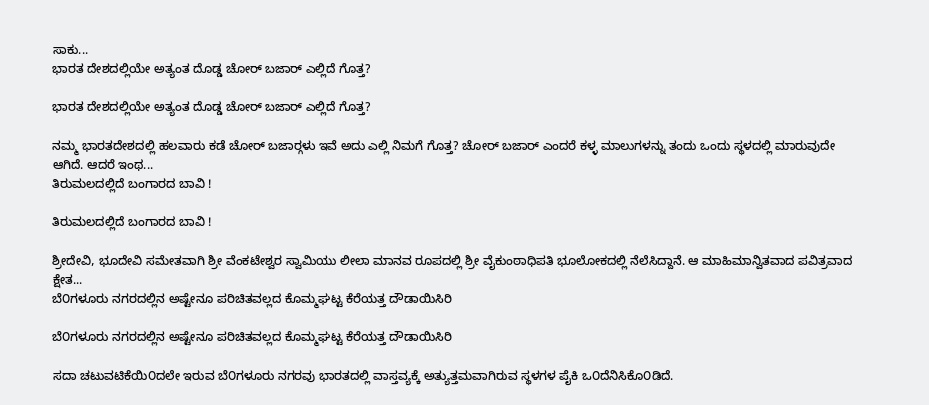ಸಾಕು...
ಭಾರತ ದೇಶದಲ್ಲಿಯೇ ಅತ್ಯಂತ ದೊಡ್ಡ ಚೋರ್ ಬಜಾರ್ ಎಲ್ಲಿದೆ ಗೊತ್ತ?

ಭಾರತ ದೇಶದಲ್ಲಿಯೇ ಅತ್ಯಂತ ದೊಡ್ಡ ಚೋರ್ ಬಜಾರ್ ಎಲ್ಲಿದೆ ಗೊತ್ತ?

ನಮ್ಮ ಭಾರತದೇಶದಲ್ಲಿ ಹಲವಾರು ಕಡೆ ಚೋರ್ ಬಜಾರ್‍ಗಳು ಇವೆ ಅದು ಎಲ್ಲಿ ನಿಮಗೆ ಗೊತ್ತ? ಚೋರ್ ಬಜಾರ್ ಎಂದರೆ ಕಳ್ಳ ಮಾಲುಗಳನ್ನು ತಂದು ಒಂದು ಸ್ಥಳದಲ್ಲಿ ಮಾರುವುದೇ ಆಗಿದೆ. ಆದರೆ ಇಂಥ...
ತಿರುಮಲದಲ್ಲಿದೆ ಬಂಗಾರದ ಬಾವಿ !

ತಿರುಮಲದಲ್ಲಿದೆ ಬಂಗಾರದ ಬಾವಿ !

ಶ್ರೀದೇವಿ, ಭೂದೇವಿ ಸಮೇತವಾಗಿ ಶ್ರೀ ವೆಂಕಟೇಶ್ವರ ಸ್ವಾಮಿಯು ಲೀಲಾ ಮಾನವ ರೂಪದಲ್ಲಿ ಶ್ರೀ ವೈಕುಂಠಾಧಿಪತಿ ಭೂಲೋಕದಲ್ಲಿ ನೆಲೆಸಿದ್ದಾನೆ. ಆ ಮಾಹಿಮಾನ್ವಿತವಾದ ಪವಿತ್ರವಾದ ಕ್ಷೇತ...
ಬೆ೦ಗಳೂರು ನಗರದಲ್ಲಿನ ಅಷ್ಟೇನೂ ಪರಿಚಿತವಲ್ಲದ ಕೊಮ್ಮಘಟ್ಟ ಕೆರೆಯತ್ತ ದೌಡಾಯಿಸಿರಿ

ಬೆ೦ಗಳೂರು ನಗರದಲ್ಲಿನ ಅಷ್ಟೇನೂ ಪರಿಚಿತವಲ್ಲದ ಕೊಮ್ಮಘಟ್ಟ ಕೆರೆಯತ್ತ ದೌಡಾಯಿಸಿರಿ

ಸದಾ ಚಟುವಟಿಕೆಯಿ೦ದಲೇ ಇರುವ ಬೆ೦ಗಳೂರು ನಗರವು ಭಾರತದಲ್ಲಿ ವಾಸ್ತವ್ಯಕ್ಕೆ ಅತ್ಯುತ್ತಮವಾಗಿರುವ ಸ್ಥಳಗಳ ಪೈಕಿ ಒ೦ದೆನಿಸಿಕೊ೦ಡಿದೆ.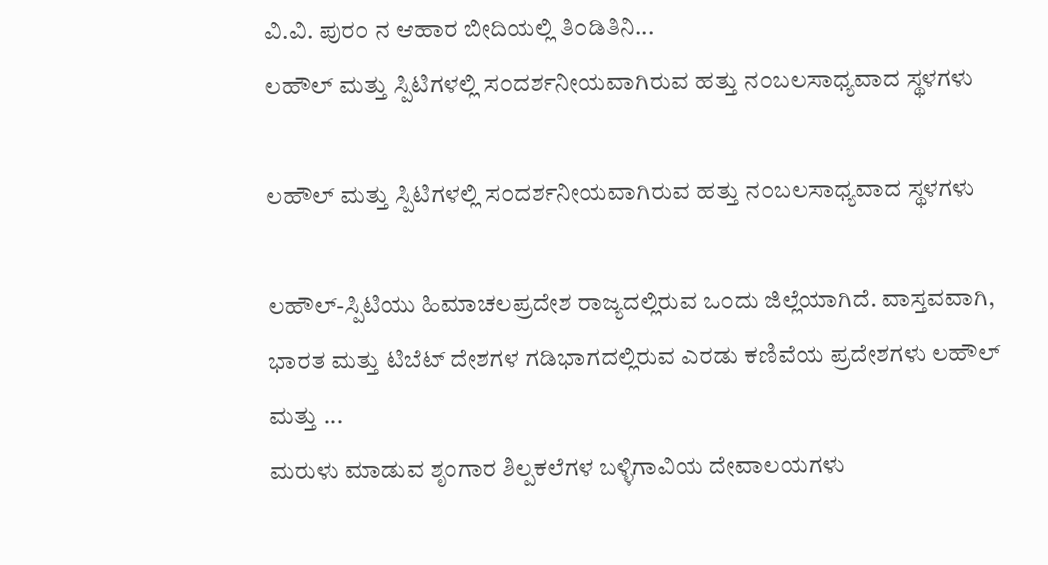ವಿ.ವಿ. ಪುರ೦ ನ ಆಹಾರ ಬೀದಿಯಲ್ಲಿ ತಿ೦ಡಿತಿನಿ...
ಲಹೌಲ್ ಮತ್ತು ಸ್ಪಿಟಿಗಳಲ್ಲಿ ಸ೦ದರ್ಶನೀಯವಾಗಿರುವ ಹತ್ತು ನ೦ಬಲಸಾಧ್ಯವಾದ ಸ್ಥಳಗಳು

ಲಹೌಲ್ ಮತ್ತು ಸ್ಪಿಟಿಗಳಲ್ಲಿ ಸ೦ದರ್ಶನೀಯವಾಗಿರುವ ಹತ್ತು ನ೦ಬಲಸಾಧ್ಯವಾದ ಸ್ಥಳಗಳು

ಲಹೌಲ್-ಸ್ಪಿಟಿಯು ಹಿಮಾಚಲಪ್ರದೇಶ ರಾಜ್ಯದಲ್ಲಿರುವ ಒ೦ದು ಜಿಲ್ಲೆಯಾಗಿದೆ. ವಾಸ್ತವವಾಗಿ, ಭಾರತ ಮತ್ತು ಟಿಬೆಟ್ ದೇಶಗಳ ಗಡಿಭಾಗದಲ್ಲಿರುವ ಎರಡು ಕಣಿವೆಯ ಪ್ರದೇಶಗಳು ಲಹೌಲ್ ಮತ್ತು ...
ಮರುಳು ಮಾಡುವ ಶೃಂಗಾರ ಶಿಲ್ಪಕಲೆಗಳ ಬಳ್ಳಿಗಾವಿಯ ದೇವಾಲಯಗಳು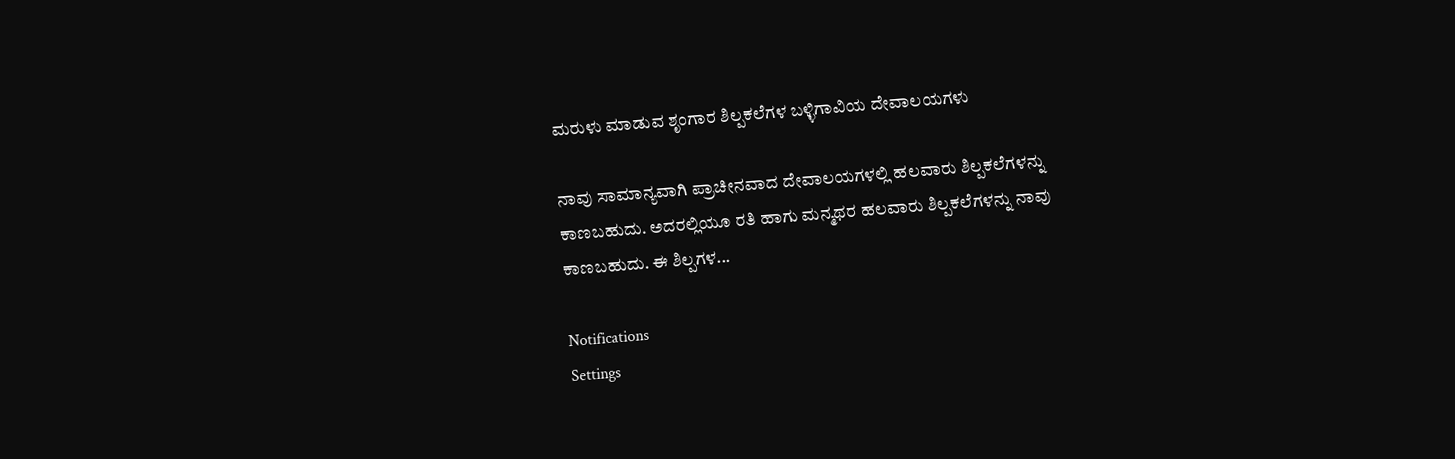ಮರುಳು ಮಾಡುವ ಶೃಂಗಾರ ಶಿಲ್ಪಕಲೆಗಳ ಬಳ್ಳಿಗಾವಿಯ ದೇವಾಲಯಗಳು

ನಾವು ಸಾಮಾನ್ಯವಾಗಿ ಪ್ರಾಚೀನವಾದ ದೇವಾಲಯಗಳಲ್ಲಿ ಹಲವಾರು ಶಿಲ್ಪಕಲೆಗಳನ್ನು ಕಾಣಬಹುದು. ಅದರಲ್ಲಿಯೂ ರತಿ ಹಾಗು ಮನ್ಮಥರ ಹಲವಾರು ಶಿಲ್ಪಕಲೆಗಳನ್ನು ನಾವು ಕಾಣಬಹುದು. ಈ ಶಿಲ್ಪಗಳ...

Notifications
Settings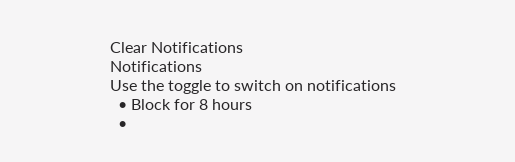Clear Notifications
Notifications
Use the toggle to switch on notifications
  • Block for 8 hours
  •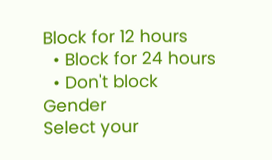Block for 12 hours
  • Block for 24 hours
  • Don't block
Gender
Select your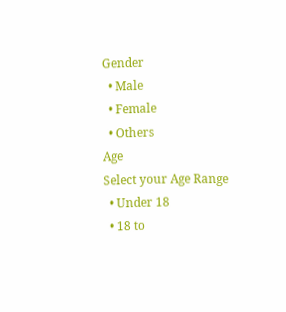Gender
  • Male
  • Female
  • Others
Age
Select your Age Range
  • Under 18
  • 18 to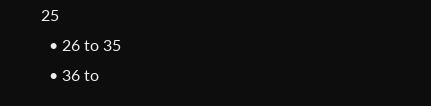25
  • 26 to 35
  • 36 to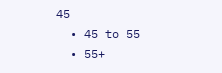45
  • 45 to 55
  • 55+